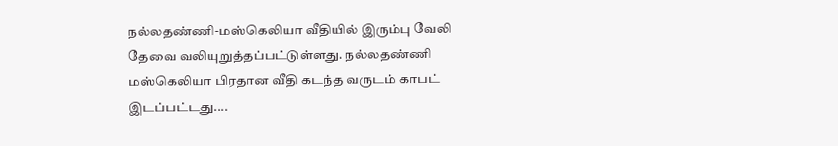நல்லதண்ணி-மஸ்கெலியா வீதியில் இரும்பு வேலி தேவை வலியுறுத்தப்பட்டுள்ளது. நல்லதண்ணி மஸ்கெலியா பிரதான வீதி கடந்த வருடம் காபட் இடப்பட்டது....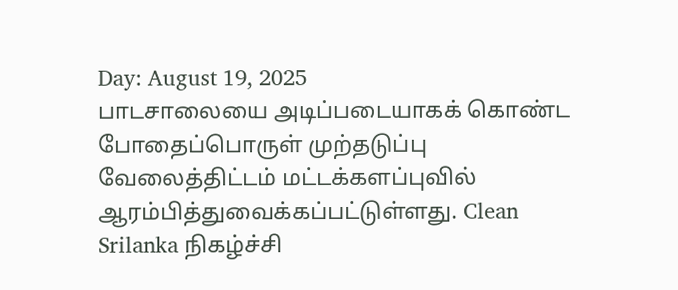Day: August 19, 2025
பாடசாலையை அடிப்படையாகக் கொண்ட போதைப்பொருள் முற்தடுப்பு வேலைத்திட்டம் மட்டக்களப்புவில் ஆரம்பித்துவைக்கப்பட்டுள்ளது. Clean Srilanka நிகழ்ச்சி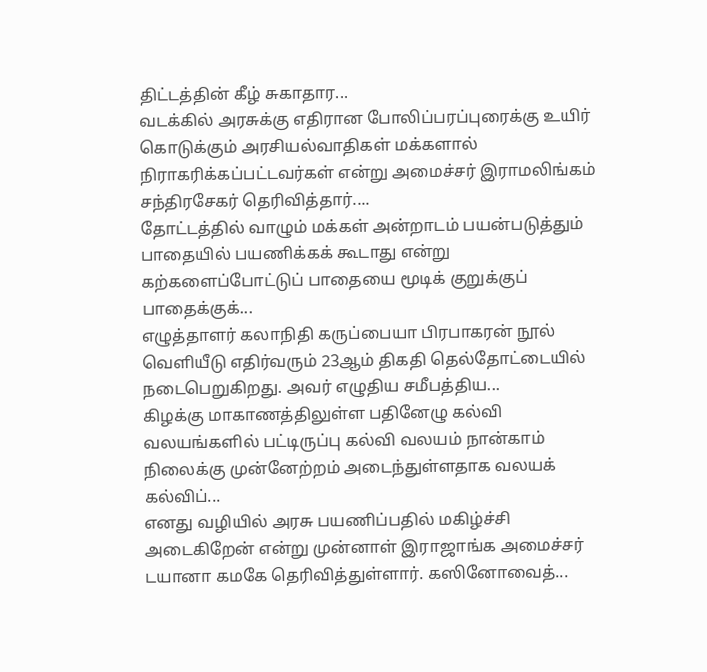திட்டத்தின் கீழ் சுகாதார...
வடக்கில் அரசுக்கு எதிரான போலிப்பரப்புரைக்கு உயிர் கொடுக்கும் அரசியல்வாதிகள் மக்களால் நிராகரிக்கப்பட்டவர்கள் என்று அமைச்சர் இராமலிங்கம் சந்திரசேகர் தெரிவித்தார்....
தோட்டத்தில் வாழும் மக்கள் அன்றாடம் பயன்படுத்தும் பாதையில் பயணிக்கக் கூடாது என்று கற்களைப்போட்டுப் பாதையை மூடிக் குறுக்குப் பாதைக்குக்...
எழுத்தாளர் கலாநிதி கருப்பையா பிரபாகரன் நூல் வெளியீடு எதிர்வரும் 23ஆம் திகதி தெல்தோட்டையில் நடைபெறுகிறது. அவர் எழுதிய சமீபத்திய...
கிழக்கு மாகாணத்திலுள்ள பதினேழு கல்வி வலயங்களில் பட்டிருப்பு கல்வி வலயம் நான்காம் நிலைக்கு முன்னேற்றம் அடைந்துள்ளதாக வலயக் கல்விப்...
எனது வழியில் அரசு பயணிப்பதில் மகிழ்ச்சி அடைகிறேன் என்று முன்னாள் இராஜாங்க அமைச்சர் டயானா கமகே தெரிவித்துள்ளார். கஸினோவைத்...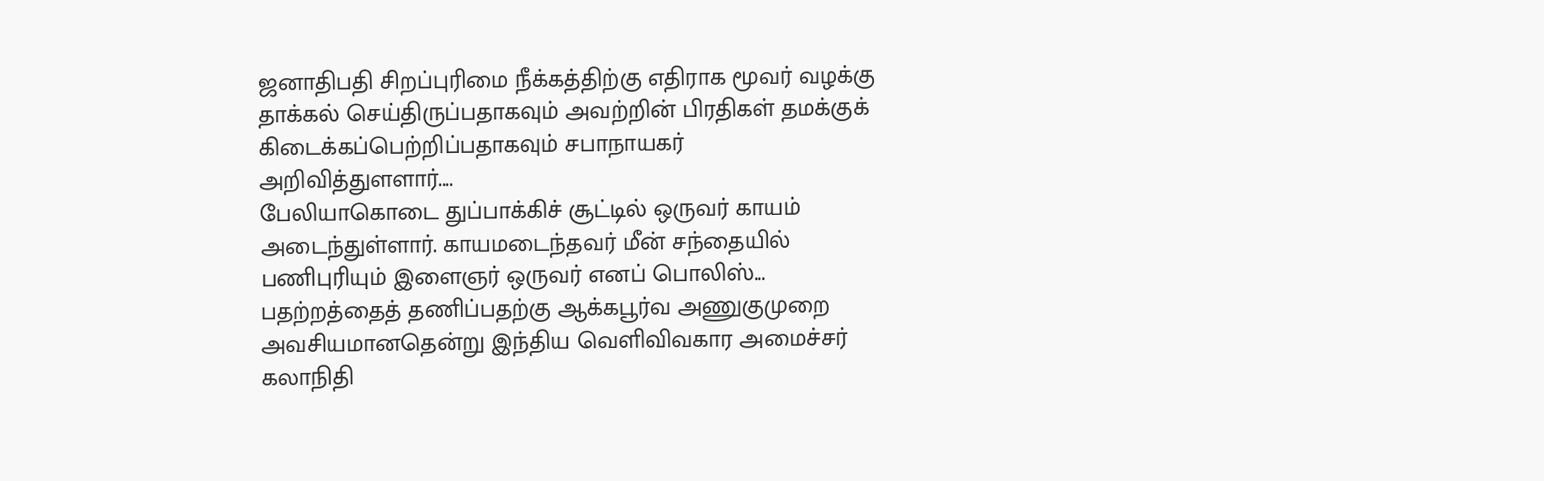ஜனாதிபதி சிறப்புரிமை நீக்கத்திற்கு எதிராக மூவர் வழக்கு தாக்கல் செய்திருப்பதாகவும் அவற்றின் பிரதிகள் தமக்குக் கிடைக்கப்பெற்றிப்பதாகவும் சபாநாயகர் அறிவித்துளளார்....
பேலியாகொடை துப்பாக்கிச் சூட்டில் ஒருவர் காயம் அடைந்துள்ளார். காயமடைந்தவர் மீன் சந்தையில் பணிபுரியும் இளைஞர் ஒருவர் எனப் பொலிஸ்...
பதற்றத்தைத் தணிப்பதற்கு ஆக்கபூர்வ அணுகுமுறை அவசியமானதென்று இந்திய வெளிவிவகார அமைச்சர் கலாநிதி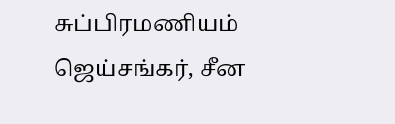சுப்பிரமணியம் ஜெய்சங்கர், சீன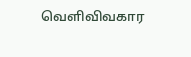வெளிவிவகார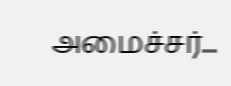அமைச்சர்...